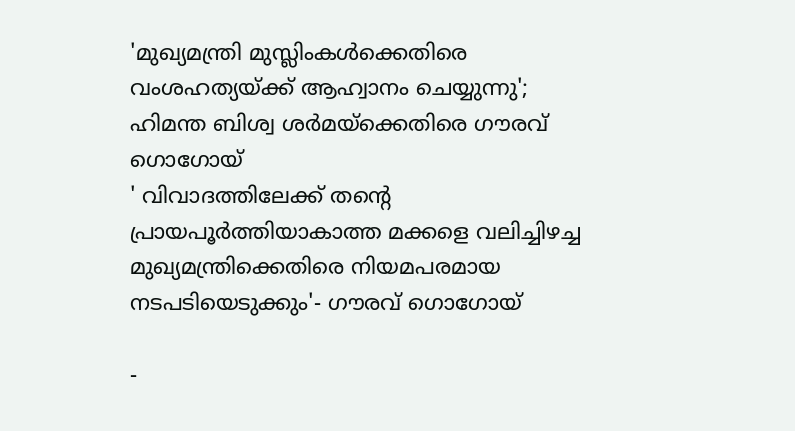'മുഖ്യമന്ത്രി മുസ്ലിംകൾക്കെതിരെ വംശഹത്യയ്ക്ക് ആഹ്വാനം ചെയ്യുന്നു'; ഹിമന്ത ബിശ്വ ശർമയ്ക്കെതിരെ ഗൗരവ് ഗൊഗോയ്
' വിവാദത്തിലേക്ക് തന്റെ പ്രായപൂർത്തിയാകാത്ത മക്കളെ വലിച്ചിഴച്ച മുഖ്യമന്ത്രിക്കെതിരെ നിയമപരമായ നടപടിയെടുക്കും'- ഗൗരവ് ഗൊഗോയ്

-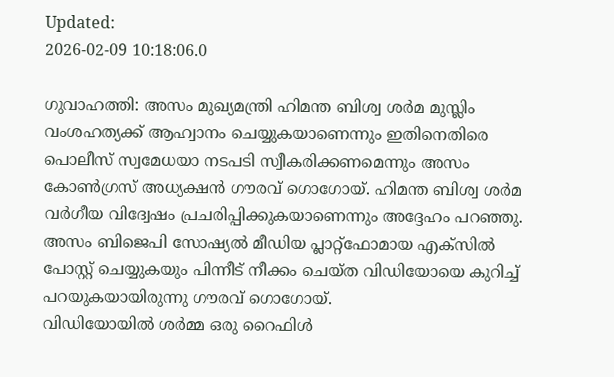Updated:
2026-02-09 10:18:06.0

ഗുവാഹത്തി: അസം മുഖ്യമന്ത്രി ഹിമന്ത ബിശ്വ ശർമ മുസ്ലിം വംശഹത്യക്ക് ആഹ്വാനം ചെയ്യുകയാണെന്നും ഇതിനെതിരെ പൊലീസ് സ്വമേധയാ നടപടി സ്വീകരിക്കണമെന്നും അസം കോൺഗ്രസ് അധ്യക്ഷൻ ഗൗരവ് ഗൊഗോയ്. ഹിമന്ത ബിശ്വ ശർമ വർഗീയ വിദ്വേഷം പ്രചരിപ്പിക്കുകയാണെന്നും അദ്ദേഹം പറഞ്ഞു. അസം ബിജെപി സോഷ്യൽ മീഡിയ പ്ലാറ്റ്ഫോമായ എക്സിൽ പോസ്റ്റ് ചെയ്യുകയും പിന്നീട് നീക്കം ചെയ്ത വിഡിയോയെ കുറിച്ച് പറയുകയായിരുന്നു ഗൗരവ് ഗൊഗോയ്.
വിഡിയോയിൽ ശർമ്മ ഒരു റൈഫിൾ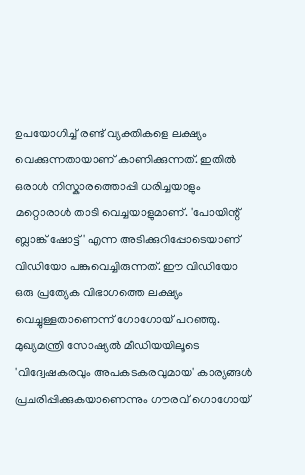ഉപയോഗിച്ച് രണ്ട് വ്യക്തികളെ ലക്ഷ്യം വെക്കുന്നതായാണ് കാണിക്കുന്നത്. ഇതിൽ ഒരാൾ നിസ്കാരത്തൊപ്പി ധരിച്ചയാളും മറ്റൊരാൾ താടി വെച്ചയാളുമാണ്. 'പോയിന്റ് ബ്ലാങ്ക് ഷോട്ട്' എന്ന അടിക്കുറിപ്പോടെയാണ് വിഡിയോ പങ്കുവെച്ചിരുന്നത്. ഈ വിഡിയോ ഒരു പ്രത്യേക വിഭാഗത്തെ ലക്ഷ്യം വെച്ചുള്ളതാണെന്ന് ഗോഗോയ് പറഞ്ഞു. മുഖ്യമന്ത്രി സോഷ്യൽ മീഡിയയിലൂടെ 'വിദ്വേഷകരവും അപകടകരവുമായ' കാര്യങ്ങൾ പ്രചരിപ്പിക്കുകയാണെന്നും ഗൗരവ് ഗൊഗോയ്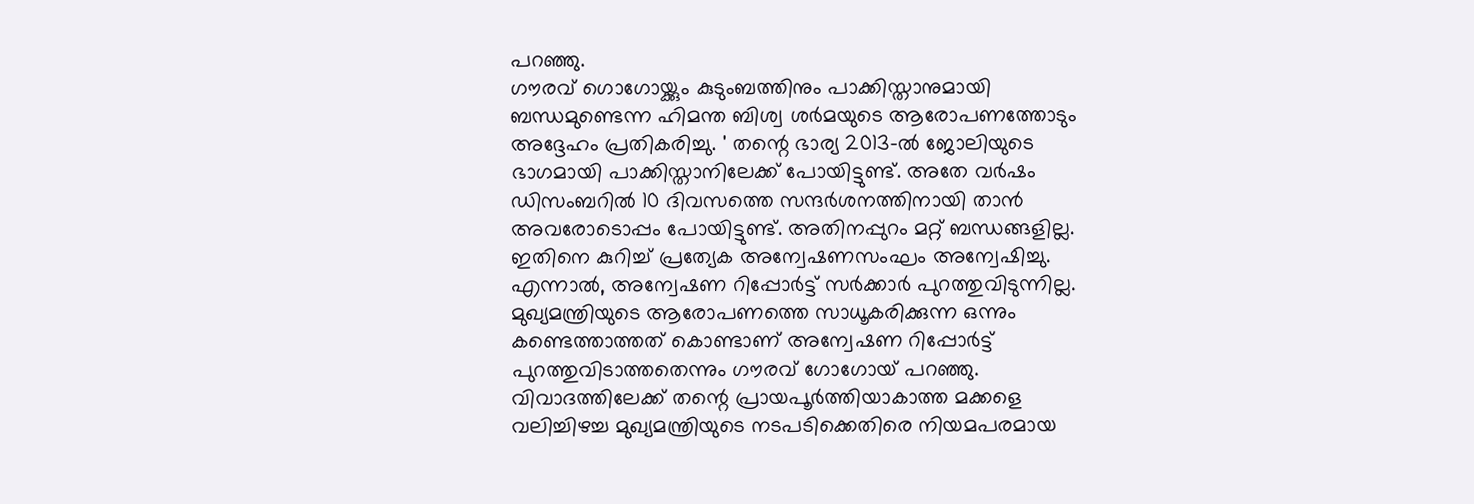പറഞ്ഞു.
ഗൗരവ് ഗൊഗോയ്ക്കും കുടുംബത്തിനും പാക്കിസ്താനുമായി ബന്ധമുണ്ടെന്ന ഹിമന്ത ബിശ്വ ശർമയുടെ ആരോപണത്തോടും അദ്ദേഹം പ്രതികരിച്ചു. ' തന്റെ ഭാര്യ 2013-ൽ ജോലിയുടെ ഭാഗമായി പാക്കിസ്താനിലേക്ക് പോയിട്ടുണ്ട്. അതേ വർഷം ഡിസംബറിൽ 10 ദിവസത്തെ സന്ദർശനത്തിനായി താൻ അവരോടൊപ്പം പോയിട്ടുണ്ട്. അതിനപ്പുറം മറ്റ് ബന്ധങ്ങളില്ല. ഇതിനെ കുറിച്ച് പ്രത്യേക അന്വേഷണസംഘം അന്വേഷിച്ചു. എന്നാൽ, അന്വേഷണ റിപ്പോർട്ട് സർക്കാർ പുറത്തുവിടുന്നില്ല. മുഖ്യമന്ത്രിയുടെ ആരോപണത്തെ സാധൂകരിക്കുന്ന ഒന്നും കണ്ടെത്താത്തത് കൊണ്ടാണ് അന്വേഷണ റിപ്പോർട്ട് പുറത്തുവിടാത്തതെന്നും ഗൗരവ് ഗോഗോയ് പറഞ്ഞു. വിവാദത്തിലേക്ക് തന്റെ പ്രായപൂർത്തിയാകാത്ത മക്കളെ വലിച്ചിഴച്ച മുഖ്യമന്ത്രിയുടെ നടപടിക്കെതിരെ നിയമപരമായ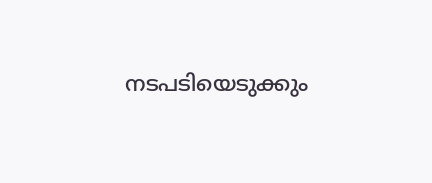നടപടിയെടുക്കും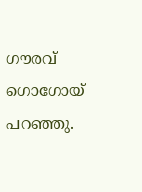ഗൗരവ് ഗൊഗോയ് പറഞ്ഞു.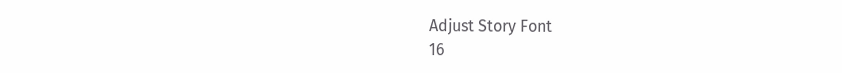Adjust Story Font
16